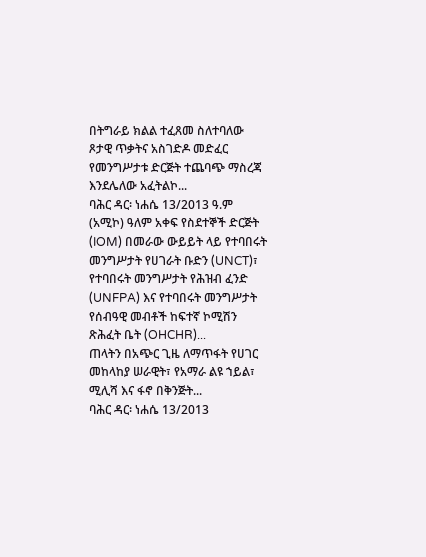በትግራይ ክልል ተፈጸመ ስለተባለው ጾታዊ ጥቃትና አስገድዶ መድፈር የመንግሥታቱ ድርጅት ተጨባጭ ማስረጃ እንደሌለው አፈትልኮ...
ባሕር ዳር፡ ነሐሴ 13/2013 ዓ.ም (አሚኮ) ዓለም አቀፍ የስደተኞች ድርጅት (IOM) በመራው ውይይት ላይ የተባበሩት መንግሥታት የሀገራት ቡድን (UNCT)፣ የተባበሩት መንግሥታት የሕዝብ ፈንድ (UNFPA) እና የተባበሩት መንግሥታት የሰብዓዊ መብቶች ከፍተኛ ኮሚሽን ጽሕፈት ቤት (OHCHR)...
ጠላትን በአጭር ጊዜ ለማጥፋት የሀገር መከላከያ ሠራዊት፣ የአማራ ልዩ ኀይል፣ ሚሊሻ እና ፋኖ በቅንጅት...
ባሕር ዳር፡ ነሐሴ 13/2013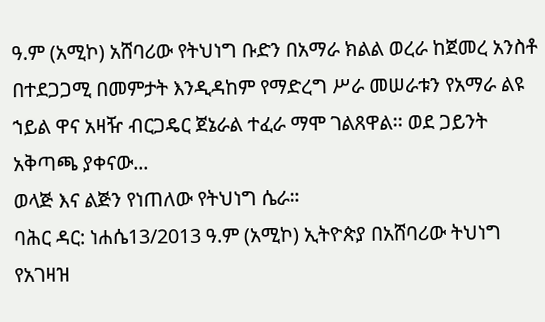ዓ.ም (አሚኮ) አሸባሪው የትህነግ ቡድን በአማራ ክልል ወረራ ከጀመረ አንስቶ በተደጋጋሚ በመምታት እንዲዳከም የማድረግ ሥራ መሠራቱን የአማራ ልዩ ኀይል ዋና አዛዥ ብርጋዴር ጀኔራል ተፈራ ማሞ ገልጸዋል፡፡ ወደ ጋይንት አቅጣጫ ያቀናው...
ወላጅ እና ልጅን የነጠለው የትህነግ ሴራ።
ባሕር ዳር: ነሐሴ13/2013 ዓ.ም (አሚኮ) ኢትዮጵያ በአሸባሪው ትህነግ የአገዛዝ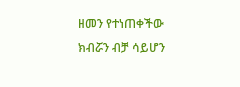ዘመን የተነጠቀችው ክብሯን ብቻ ሳይሆን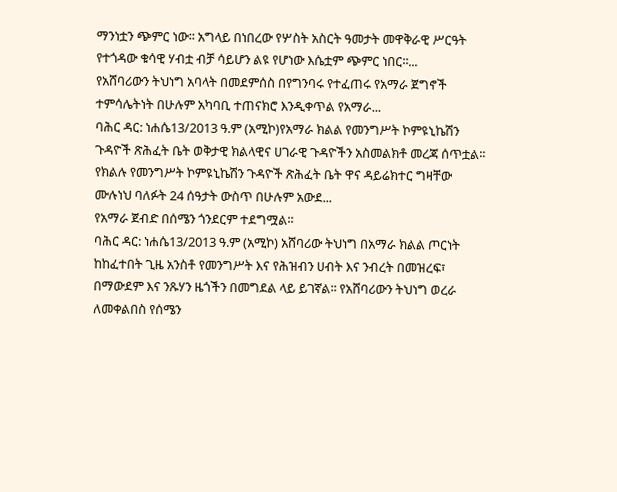ማንነቷን ጭምር ነው፡፡ አግላይ በነበረው የሦስት አስርት ዓመታት መዋቅራዊ ሥርዓት የተጎዳው ቁሳዊ ሃብቷ ብቻ ሳይሆን ልዩ የሆነው እሴቷም ጭምር ነበር፡፡...
የአሸባሪውን ትህነግ አባላት በመደምሰስ በየግንባሩ የተፈጠሩ የአማራ ጀግኖች ተምሳሌትነት በሁሉም አካባቢ ተጠናክሮ እንዲቀጥል የአማራ...
ባሕር ዳር: ነሐሴ13/2013 ዓ.ም (አሚኮ)የአማራ ክልል የመንግሥት ኮምዩኒኬሽን ጉዳዮች ጽሕፈት ቤት ወቅታዊ ክልላዊና ሀገራዊ ጉዳዮችን አስመልክቶ መረጃ ሰጥቷል፡፡ የክልሉ የመንግሥት ኮምዩኒኬሽን ጉዳዮች ጽሕፈት ቤት ዋና ዳይሬክተር ግዛቸው ሙሉነህ ባለፉት 24 ሰዓታት ውስጥ በሁሉም አውደ...
የአማራ ጀብድ በሰሜን ጎንደርም ተደግሟል፡፡
ባሕር ዳር: ነሐሴ13/2013 ዓ.ም (አሚኮ) አሸባሪው ትህነግ በአማራ ክልል ጦርነት ከከፈተበት ጊዜ አንስቶ የመንግሥት እና የሕዝብን ሀብት እና ንብረት በመዝረፍ፣ በማውደም እና ንጹሃን ዜጎችን በመግደል ላይ ይገኛል፡፡ የአሸባሪውን ትህነግ ወረራ ለመቀልበስ የሰሜን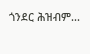ጎንደር ሕዝብም...